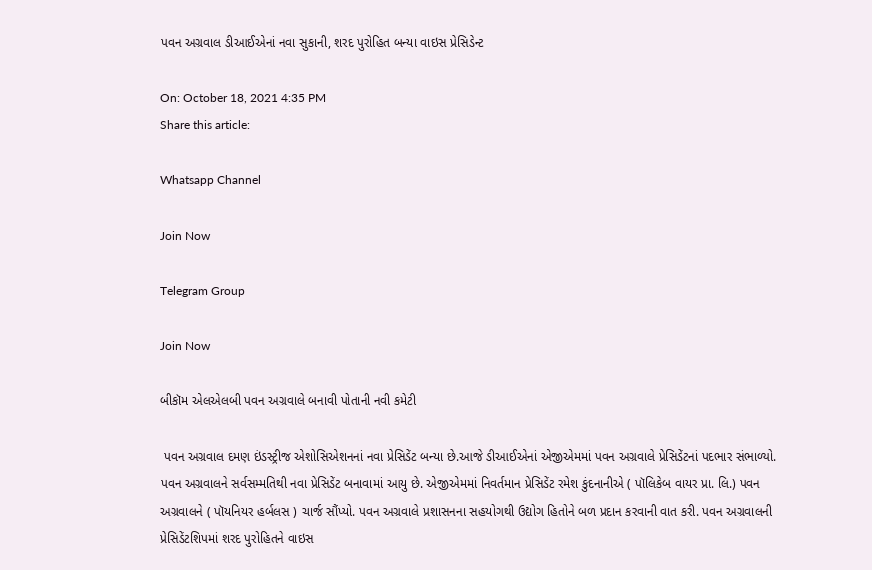પવન અગ્રવાલ ડીઆઈએનાં નવા સુકાની, શરદ પુરોહિત બન્યા વાઇસ પ્રેસિડેન્ટ

On: October 18, 2021 4:35 PM
Share this article:

Whatsapp Channel

Join Now

Telegram Group

Join Now

બીકૉમ એલએલબી પવન અગ્રવાલે બનાવી પોતાની નવી કમેટી

 પવન અગ્રવાલ દમણ ઇંડસ્ટ્રીજ એશોસિએશનનાં નવા પ્રેસિડેંટ બન્યા છે.આજે ડીઆઈએનાં એજીએમમાં પવન અગ્રવાલે પ્રેસિડેંટનાં પદભાર સંભાળ્યો. પવન અગ્રવાલને સર્વસમ્મતિથી નવા પ્રેસિડેંટ બનાવામાં આયુ છે. એજીએમમાં નિવર્તમાન પ્રેસિડેંટ રમેશ કુંદનાનીએ ( પૉલિકેબ વાયર પ્રા. લિ.) પવન અગ્રવાલને ( પૉયનિયર હર્બલસ ) ચાર્જ સૌંપ્યો. પવન અગ્રવાલે પ્રશાસનના સહયોગથી ઉદ્યોગ હિતોને બળ પ્રદાન કરવાની વાત કરી. પવન અગ્રવાલની પ્રેસિડેંટશિપમાં શરદ પુરોહિતને વાઇસ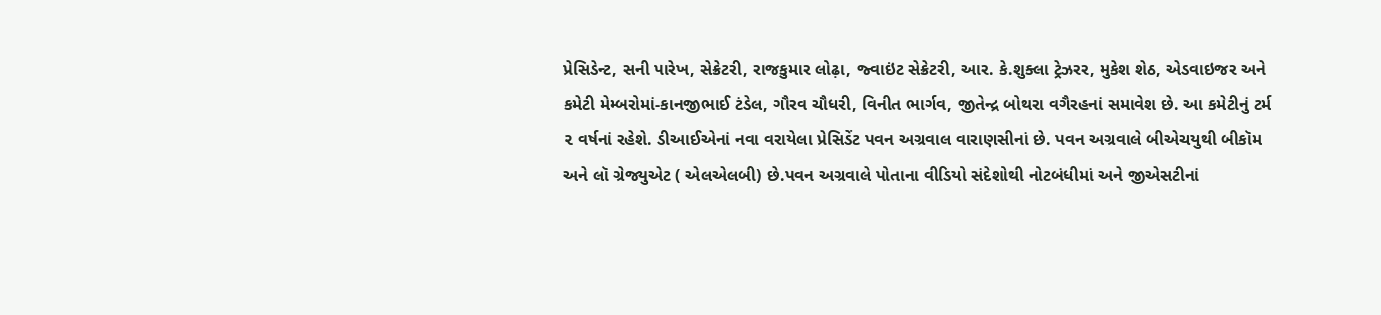પ્રેસિડેન્ટ, સની પારેખ, સેક્રેટરી, રાજકુમાર લોઢ઼ા, જ્વાઇંટ સેક્રેટરી, આર. કે.શુક્લા ટ્રેઝરર, મુકેશ શેઠ, એડવાઇજર અને કમેટી મેમ્બરોમાં-કાનજીભાઈ ટંડેલ, ગૌરવ ચૌધરી, વિનીત ભાર્ગવ, જીતેન્દ્ર બોથરા વગૈરહનાં સમાવેશ છે. આ કમેટીનું ટર્મ ૨ વર્ષનાં રહેશે. ડીઆઈએનાં નવા વરાયેલા પ્રેસિડેંટ પવન અગ્રવાલ વારાણસીનાં છે. પવન અગ્રવાલે બીએચયુથી બીકૉમ અને લૉ ગ્રેજ્યુએટ ( એલએલબી) છે.પવન અગ્રવાલે પોતાના વીડિયો સંદેશોથી નોટબંધીમાં અને જીએસટીનાં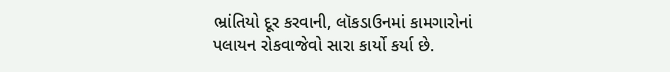ભ્રાંતિયો દૂર કરવાની, લૉકડાઉનમાં કામગારોનાં પલાયન રોકવાજેવો સારા કાર્યો કર્યા છે.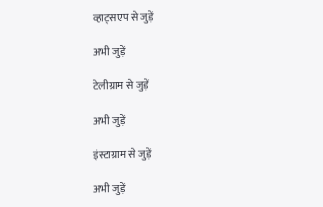व्हाट्सएप से जुड़ें

अभी जुड़ें

टेलीग्राम से जुड़ें

अभी जुड़ें

इंस्टाग्राम से जुड़ें

अभी जुड़ें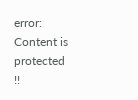error: Content is protected !!